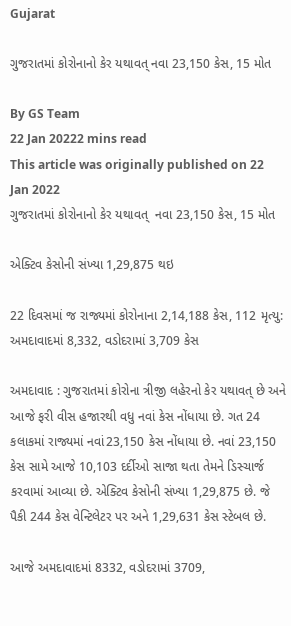Gujarat

ગુજરાતમાં કોરોનાનો કેર યથાવત્ નવા 23,150 કેસ, 15 મોત

By GS Team
22 Jan 20222 mins read
This article was originally published on 22 Jan 2022
ગુજરાતમાં કોરોનાનો કેર યથાવત્  નવા 23,150 કેસ, 15 મોત

એક્ટિવ કેસોની સંખ્યા 1,29,875 થઇ

22 દિવસમાં જ રાજ્યમાં કોરોનાના 2,14,188 કેસ, 112 મૃત્યુ: અમદાવાદમાં 8,332, વડોદરામાં 3,709 કેસ

અમદાવાદ : ગુજરાતમાં કોરોના ત્રીજી લહેરનો કેર યથાવત્ છે અને આજે ફરી વીસ હજારથી વધુ નવાં કેસ નોંધાયા છે. ગત 24 કલાકમાં રાજ્યમાં નવાં23,150 કેસ નોંધાયા છે. નવાં 23,150 કેસ સામે આજે 10,103 દર્દીઓ સાજા થતા તેમને ડિસ્ચાર્જ કરવામાં આવ્યા છે. એક્ટિવ કેસોની સંખ્યા 1,29,875 છે. જે પૈકી 244 કેસ વેન્ટિલેટર પર અને 1,29,631 કેસ સ્ટેબલ છે.

આજે અમદાવાદમાં 8332, વડોદરામાં 3709,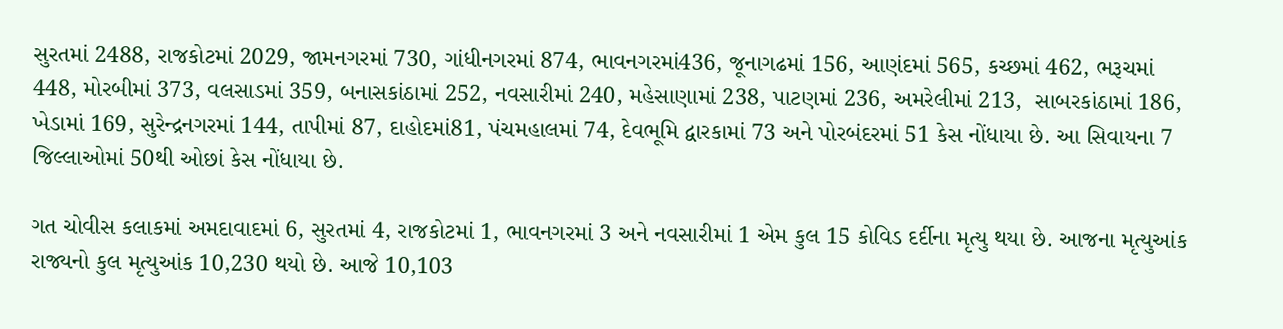સુરતમાં 2488, રાજકોટમાં 2029, જામનગરમાં 730, ગાંધીનગરમાં 874, ભાવનગરમાં436, જૂનાગઢમાં 156, આણંદમાં 565, કચ્છમાં 462, ભરૂચમાં 448, મોરબીમાં 373, વલસાડમાં 359, બનાસકાંઠામાં 252, નવસારીમાં 240, મહેસાણામાં 238, પાટણમાં 236, અમરેલીમાં 213,  સાબરકાંઠામાં 186, ખેડામાં 169, સુરેન્દ્રનગરમાં 144, તાપીમાં 87, દાહોદમાં81, પંચમહાલમાં 74, દેવભૂમિ દ્વારકામાં 73 અને પોરબંદરમાં 51 કેસ નોંધાયા છે. આ સિવાયના 7 જિલ્લાઓમાં 50થી ઓછાં કેસ નોંધાયા છે.

ગત ચોવીસ કલાકમાં અમદાવાદમાં 6, સુરતમાં 4, રાજકોટમાં 1, ભાવનગરમાં 3 અને નવસારીમાં 1 એમ કુલ 15 કોવિડ દર્દીના મૃત્યુ થયા છે. આજના મૃત્યુઆંક રાજ્યનો કુલ મૃત્યુઆંક 10,230 થયો છે. આજે 10,103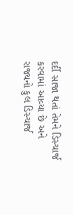દર્દી સાજા થતાં તેમને ડિસ્ચાર્જ કરવામાં આવ્યા છે અને રાજ્યનો કુલ ડિસ્ચાર્જ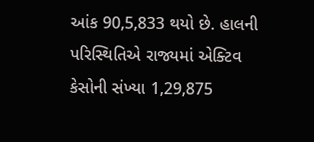આંક 90,5,833 થયો છે. હાલની પરિસ્થિતિએ રાજ્યમાં એક્ટિવ કેસોની સંખ્યા 1,29,875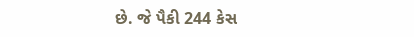છે. જે પૈકી 244 કેસ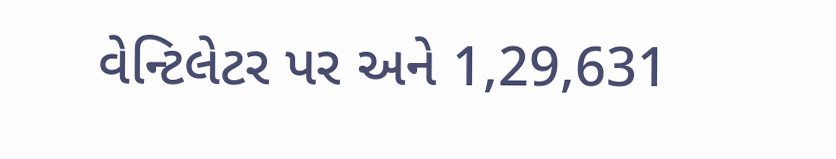વેન્ટિલેટર પર અને 1,29,631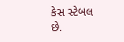કેસ સ્ટેબલ છે.